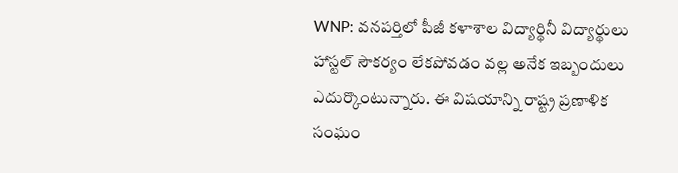WNP: వనపర్తిలో పీజీ కళాశాల విద్యార్థినీ విద్యార్థులు హాస్టల్ సౌకర్యం లేకపోవడం వల్ల అనేక ఇబ్బందులు ఎదుర్కొంటున్నారు. ఈ విషయాన్ని రాష్ట్ర ప్రణాళిక సంఘం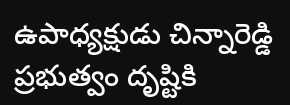ఉపాధ్యక్షుడు చిన్నారెడ్డి ప్రభుత్వం దృష్టికి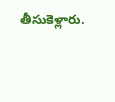తీసుకెళ్లారు.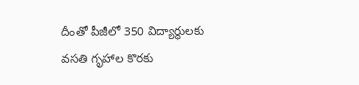దీంతో పీజీలో 350 విద్యార్థులకు వసతి గృహాల కొరకు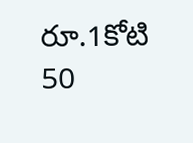రూ.1కోటి 50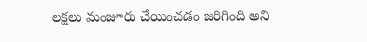లక్షలు మంజూరు చేయించడం జరిగింది అని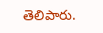తెలిపారు.